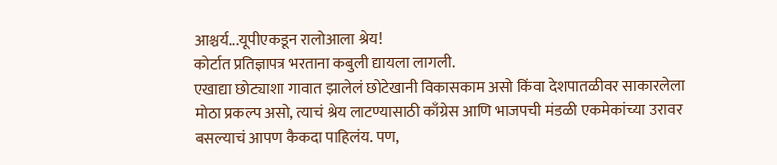आश्चर्य...यूपीएकडून रालोआला श्रेय!
कोर्टात प्रतिज्ञापत्र भरताना कबुली द्यायला लागली.
एखाद्या छोट्याशा गावात झालेलं छोटेखानी विकासकाम असो किंवा देशपातळीवर साकारलेला मोठा प्रकल्प असो, त्याचं श्रेय लाटण्यासाठी काँग्रेस आणि भाजपची मंडळी एकमेकांच्या उरावर बसल्याचं आपण कैकदा पाहिलंय. पण,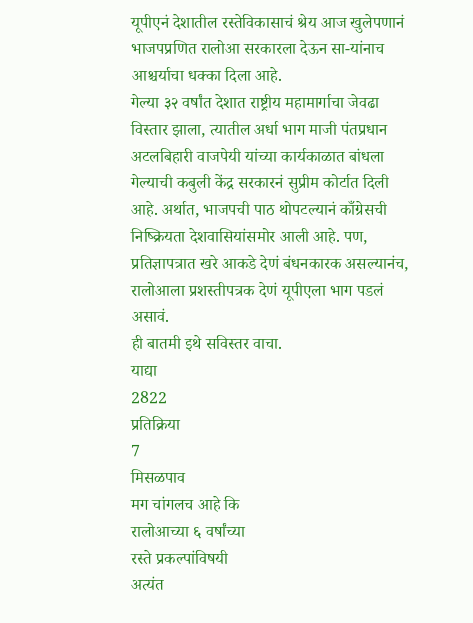यूपीएनं देशातील रस्तेविकासाचं श्रेय आज खुलेपणानं भाजपप्रणित रालोआ सरकारला देऊन सा-यांनाच आश्चर्याचा धक्का दिला आहे.
गेल्या ३२ वर्षांत देशात राष्ट्रीय महामार्गाचा जेवढा विस्तार झाला, त्यातील अर्धा भाग माजी पंतप्रधान अटलबिहारी वाजपेयी यांच्या कार्यकाळात बांधला गेल्याची कबुली केंद्र सरकारनं सुप्रीम कोर्टात दिली आहे. अर्थात, भाजपची पाठ थोपटल्यानं काँग्रेसची निष्क्रियता देशवासियांसमोर आली आहे. पण, प्रतिज्ञापत्रात खरे आकडे देणं बंधनकारक असल्यानंच, रालोआला प्रशस्तीपत्रक देणं यूपीएला भाग पडलं असावं.
ही बातमी इथे सविस्तर वाचा.
याद्या
2822
प्रतिक्रिया
7
मिसळपाव
मग चांगलच आहे कि
रालोआच्या ६ वर्षांच्या
रस्ते प्रकल्पांविषयी
अत्यंत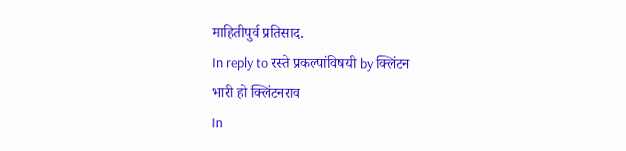माहितीपुर्व प्रतिसाद.
In reply to रस्ते प्रकल्पांविषयी by क्लिंटन
भारी हो क्लिंटनराव
In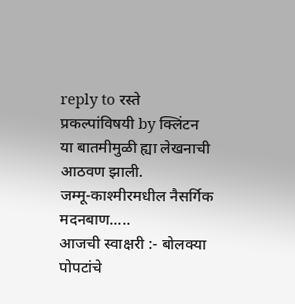reply to रस्ते प्रकल्पांविषयी by क्लिंटन
या बातमीमुळी ह्या लेखनाची आठवण झाली.
जम्मू-काश्मीरमधील नैसर्गिक
मदनबाण.....
आजची स्वाक्षरी :- बोलक्या पोपटांचे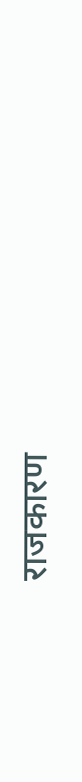राजकारण